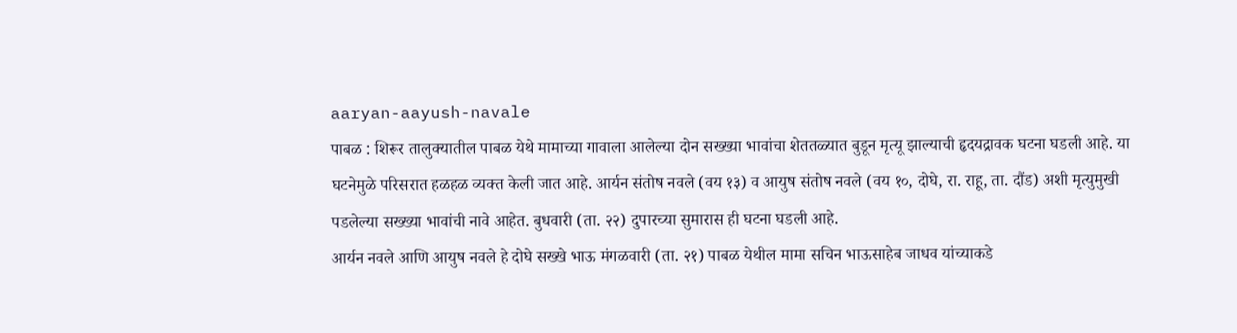aaryan-aayush-navale
पाबळ : शिरूर तालुक्यातील पाबळ येथे मामाच्या गावाला आलेल्या दोन सख्ख्या भावांचा शेततळ्यात बुडून मृत्यू झाल्याची हृदयद्रावक घटना घडली आहे. या घटनेमुळे परिसरात हळहळ व्यक्त केली जात आहे. आर्यन संतोष नवले (वय १३) व आयुष संतोष नवले (वय १०, दोघे, रा. राहू, ता. दौंड) अशी मृत्युमुखी पडलेल्या सख्ख्या भावांची नावे आहेत. बुधवारी (ता. २२) दुपारच्या सुमारास ही घटना घडली आहे.
आर्यन नवले आणि आयुष नवले हे दोघे सख्खे भाऊ मंगळवारी (ता. २१) पाबळ येथील मामा सचिन भाऊसाहेब जाधव यांच्याकडे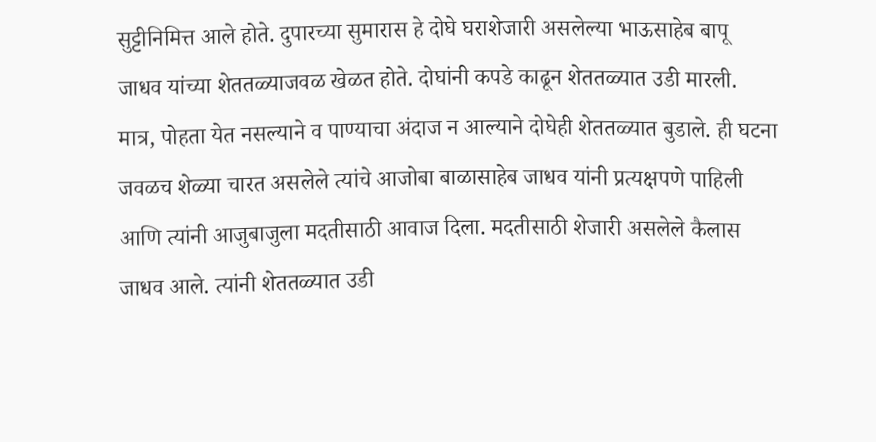सुट्टीनिमित्त आले होते. दुपारच्या सुमारास हे दोघे घराशेजारी असलेल्या भाऊसाहेब बापू जाधव यांच्या शेततळ्याजवळ खेळत होते. दोघांनी कपडे काढून शेततळ्यात उडी मारली. मात्र, पोहता येत नसल्याने व पाण्याचा अंदाज न आल्याने दोघेही शेततळ्यात बुडाले. ही घटना जवळच शेळ्या चारत असलेले त्यांचे आजोबा बाळासाहेब जाधव यांनी प्रत्यक्षपणे पाहिली आणि त्यांनी आजुबाजुला मदतीसाठी आवाज दिला. मदतीसाठी शेजारी असलेले कैलास जाधव आले. त्यांनी शेततळ्यात उडी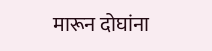मारून दोघांना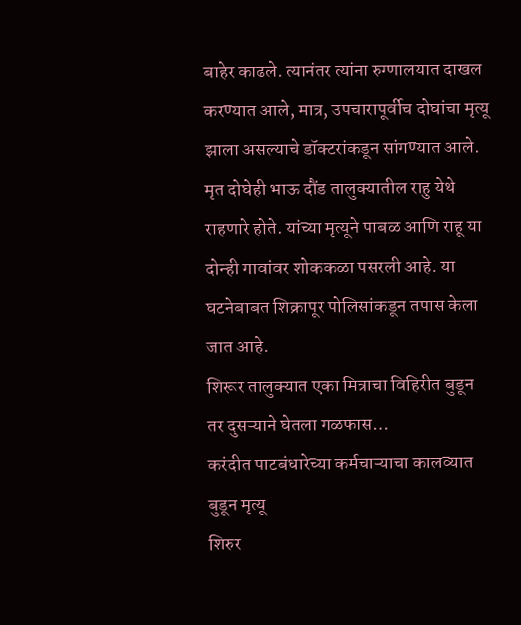बाहेर काढले. त्यानंतर त्यांना रुग्णालयात दाखल करण्यात आले, मात्र, उपचारापूर्वीच दोघांचा मृत्यू झाला असल्याचे डॉक्टरांकडून सांगण्यात आले.
मृत दोघेही भाऊ दौंड तालुक्यातील राहु येथे राहणारे होते. यांच्या मृत्यूने पाबळ आणि राहू या दोन्ही गावांवर शोककळा पसरली आहे. या घटनेबाबत शिक्रापूर पोलिसांकडून तपास केला जात आहे.
शिरूर तालुक्यात एका मित्राचा विहिरीत बुडून तर दुसऱ्याने घेतला गळफास…
करंदीत पाटबंधारेच्या कर्मचाऱ्याचा कालव्यात बुडून मृत्यू
शिरुर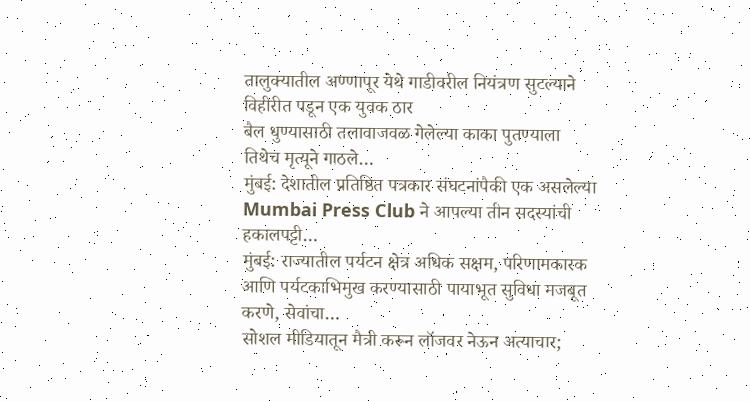तालुक्यातील अण्णापूर येथे गाडीवरील नियंत्रण सुटल्याने विहीरीत पडून एक युवक ठार
बैल धुण्यासाठी तलावाजवळ गेलेल्या काका पुतण्याला तिथेच मृत्यूने गाठले…
मुंबई: देशातील प्रतिष्ठित पत्रकार संघटनांपैकी एक असलेल्या Mumbai Press Club ने आपल्या तीन सदस्यांची हकालपट्टी…
मुंबई: राज्यातील पर्यटन क्षेत्र अधिक सक्षम, परिणामकारक आणि पर्यटकाभिमुख करण्यासाठी पायाभूत सुविधा मजबूत करणे, सेवांचा…
सोशल मीडियातून मैत्री करून लॉजवर नेऊन अत्याचार;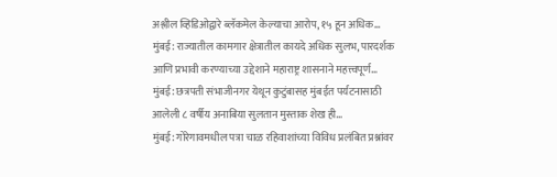अश्लील व्हिडिओद्वारे ब्लॅकमेल केल्याचा आरोप, १५ हून अधिक…
मुंबई: राज्यातील कामगार क्षेत्रातील कायदे अधिक सुलभ, पारदर्शक आणि प्रभावी करण्याच्या उद्देशाने महाराष्ट्र शासनाने महत्त्वपूर्ण…
मुंबई: छत्रपती संभाजीनगर येथून कुटुंबासह मुंबईत पर्यटनासाठी आलेली ८ वर्षीय अनाबिया सुलतान मुस्ताक शेख ही…
मुंबई: गोरेगावमधील पत्रा चाळ रहिवाशांच्या विविध प्रलंबित प्रश्नांवर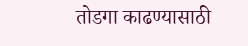तोडगा काढण्यासाठी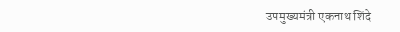उपमुख्यमंत्री एकनाथ शिंदे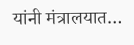यांनी मंत्रालयात…